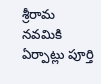శ్రీరామ నవమికి ఏర్పాట్లు పూర్తి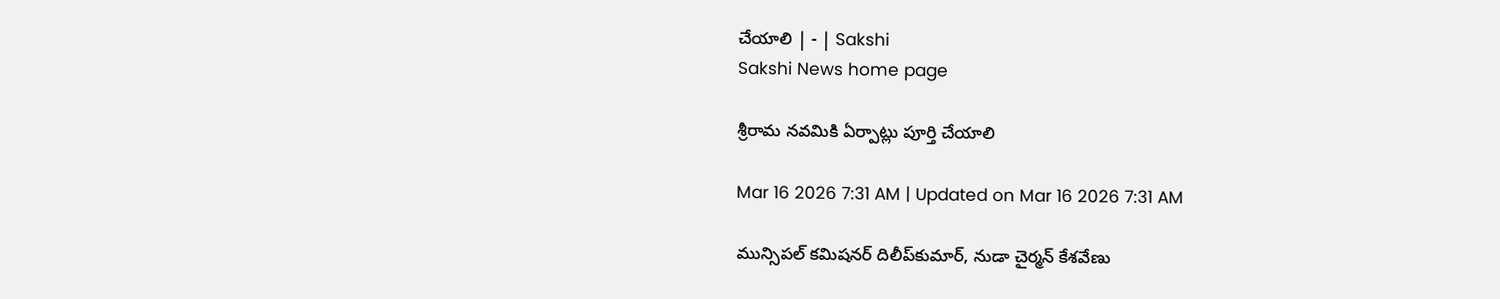చేయాలి | - | Sakshi
Sakshi News home page

శ్రీరామ నవమికి ఏర్పాట్లు పూర్తి చేయాలి

Mar 16 2026 7:31 AM | Updated on Mar 16 2026 7:31 AM

మున్సిపల్‌ కమిషనర్‌ దిలీప్‌కుమార్‌, నుడా చైర్మన్‌ కేశవేణు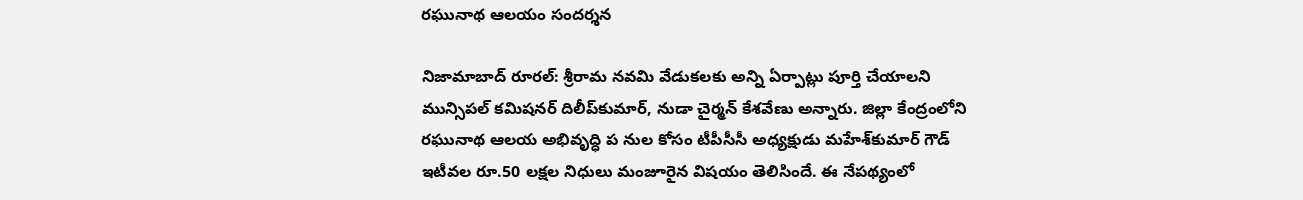రఘునాథ ఆలయం సందర్శన

నిజామాబాద్‌ రూరల్‌: శ్రీరామ నవమి వేడుకలకు అన్ని ఏర్పాట్లు పూర్తి చేయాలని మున్సిపల్‌ కమిషనర్‌ దిలీప్‌కుమార్‌, నుడా చైర్మన్‌ కేశవేణు అన్నారు. జిల్లా కేంద్రంలోని రఘునాథ ఆలయ అభివృద్ధి ప నుల కోసం టీపీసీసీ అధ్యక్షుడు మహేశ్‌కుమార్‌ గౌడ్‌ ఇటీవల రూ.50 లక్షల నిధులు మంజూరైన విషయం తెలిసిందే. ఈ నేపథ్యంలో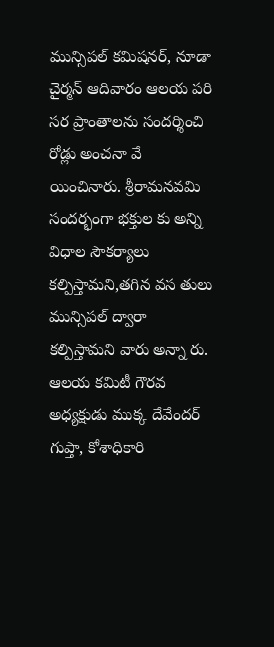మున్సిపల్‌ కమిషనర్‌, నూడా చైర్మన్‌ ఆదివారం ఆలయ పరి సర ప్రాంతాలను సందర్శించి రోడ్లు అంచనా వే యించినారు. శ్రీరామనవమి సందర్భంగా భక్తుల కు అన్ని విధాల సౌకర్యాలు కల్పిస్తామని,తగిన వస తులు మున్సిపల్‌ ద్వారా కల్పిస్తామని వారు అన్నా రు. ఆలయ కమిటీ గౌరవ అధ్యక్షుడు ముక్క దేవేందర్‌ గుప్తా, కోశాధికారి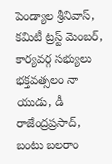పెండ్యాల శ్రీనివాస్‌, కమిటీ ట్రస్ట్‌ మెంబర్‌, కార్యవర్గ సభ్యులు భక్తవత్సలం నా యుడు, డీ రాజేంద్రప్రసాద్‌, బంటు బలరాం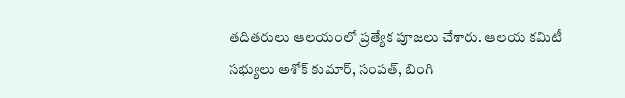తదితరులు ఆలయంలో ప్రత్యేక పూజలు చేశారు. ఆలయ కమిటీ సభ్యులు అశోక్‌ కుమార్‌, సంపత్‌, బింగి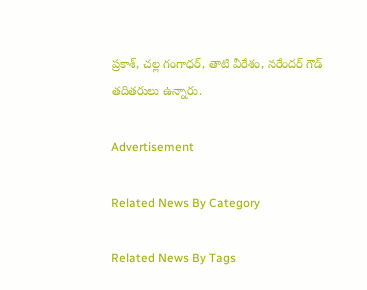ప్రకాశ్‌, చల్ల గంగాధర్‌, తాటి వీరేశం, నరేందర్‌ గౌడ్‌ తదితరులు ఉన్నారు.

Advertisement

Related News By Category

Related News By Tags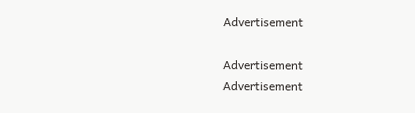Advertisement

Advertisement
Advertisement